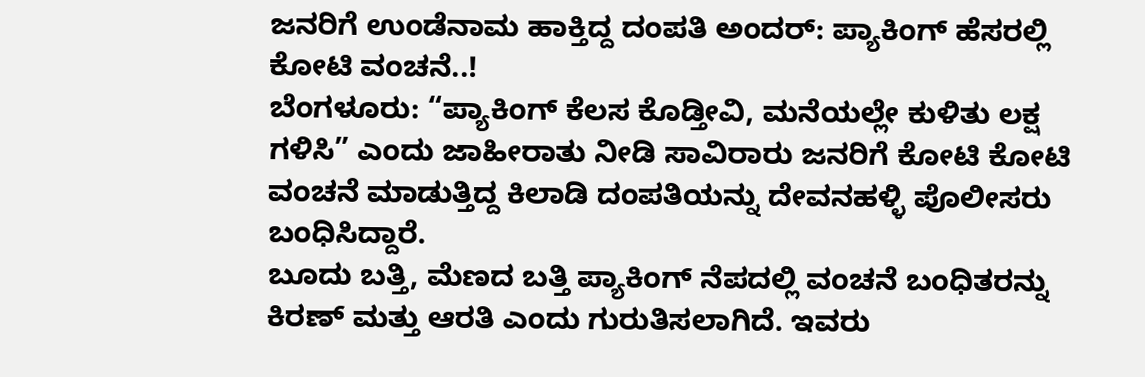ಜನರಿಗೆ ಉಂಡೆನಾಮ ಹಾಕ್ತಿದ್ದ ದಂಪತಿ ಅಂದರ್: ಪ್ಯಾಕಿಂಗ್ ಹೆಸರಲ್ಲಿ ಕೋಟಿ ವಂಚನೆ..!
ಬೆಂಗಳೂರು: “ಪ್ಯಾಕಿಂಗ್ ಕೆಲಸ ಕೊಡ್ತೀವಿ, ಮನೆಯಲ್ಲೇ ಕುಳಿತು ಲಕ್ಷ ಗಳಿಸಿ” ಎಂದು ಜಾಹೀರಾತು ನೀಡಿ ಸಾವಿರಾರು ಜನರಿಗೆ ಕೋಟಿ ಕೋಟಿ ವಂಚನೆ ಮಾಡುತ್ತಿದ್ದ ಕಿಲಾಡಿ ದಂಪತಿಯನ್ನು ದೇವನಹಳ್ಳಿ ಪೊಲೀಸರು ಬಂಧಿಸಿದ್ದಾರೆ.
ಬೂದು ಬತ್ತಿ, ಮೆಣದ ಬತ್ತಿ ಪ್ಯಾಕಿಂಗ್ ನೆಪದಲ್ಲಿ ವಂಚನೆ ಬಂಧಿತರನ್ನು ಕಿರಣ್ ಮತ್ತು ಆರತಿ ಎಂದು ಗುರುತಿಸಲಾಗಿದೆ. ಇವರು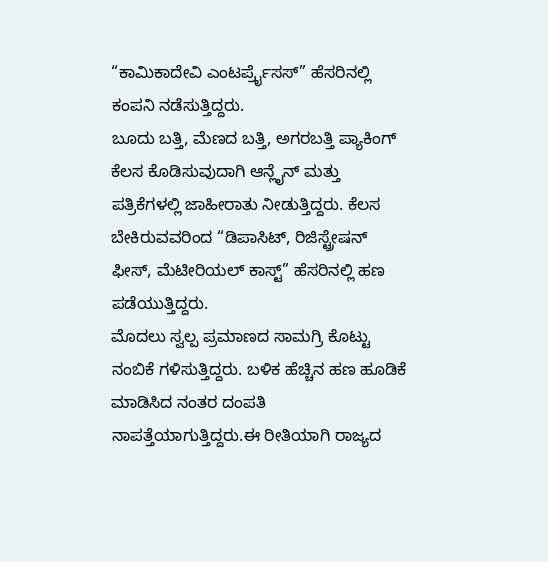“ಕಾಮಿಕಾದೇವಿ ಎಂಟರ್ಪ್ರೈಸಸ್” ಹೆಸರಿನಲ್ಲಿ ಕಂಪನಿ ನಡೆಸುತ್ತಿದ್ದರು.
ಬೂದು ಬತ್ತಿ, ಮೆಣದ ಬತ್ತಿ, ಅಗರಬತ್ತಿ ಪ್ಯಾಕಿಂಗ್ ಕೆಲಸ ಕೊಡಿಸುವುದಾಗಿ ಆನ್ಲೈನ್ ಮತ್ತು ಪತ್ರಿಕೆಗಳಲ್ಲಿ ಜಾಹೀರಾತು ನೀಡುತ್ತಿದ್ದರು. ಕೆಲಸ ಬೇಕಿರುವವರಿಂದ “ಡಿಪಾಸಿಟ್, ರಿಜಿಸ್ಟ್ರೇಷನ್ ಫೀಸ್, ಮೆಟೀರಿಯಲ್ ಕಾಸ್ಟ್” ಹೆಸರಿನಲ್ಲಿ ಹಣ ಪಡೆಯುತ್ತಿದ್ದರು.
ಮೊದಲು ಸ್ವಲ್ಪ ಪ್ರಮಾಣದ ಸಾಮಗ್ರಿ ಕೊಟ್ಟು ನಂಬಿಕೆ ಗಳಿಸುತ್ತಿದ್ದರು. ಬಳಿಕ ಹೆಚ್ಚಿನ ಹಣ ಹೂಡಿಕೆ ಮಾಡಿಸಿದ ನಂತರ ದಂಪತಿ ನಾಪತ್ತೆಯಾಗುತ್ತಿದ್ದರು.ಈ ರೀತಿಯಾಗಿ ರಾಜ್ಯದ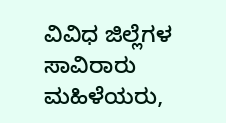ವಿವಿಧ ಜಿಲ್ಲೆಗಳ ಸಾವಿರಾರು ಮಹಿಳೆಯರು,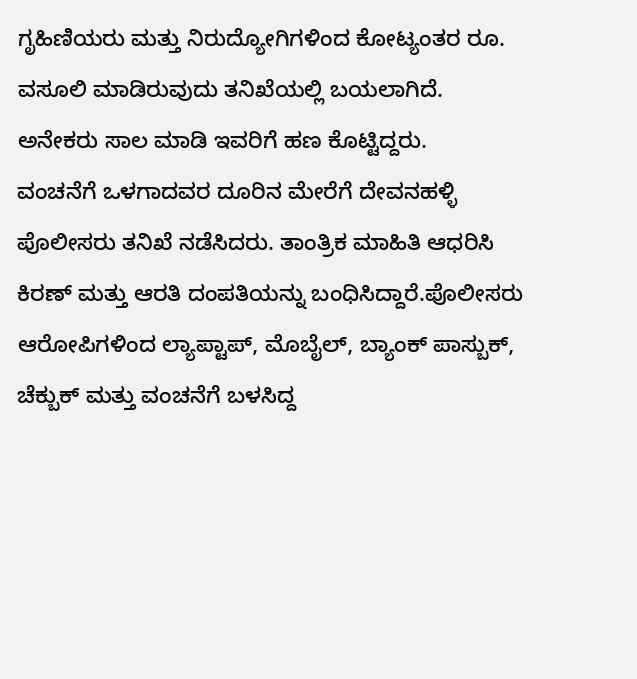ಗೃಹಿಣಿಯರು ಮತ್ತು ನಿರುದ್ಯೋಗಿಗಳಿಂದ ಕೋಟ್ಯಂತರ ರೂ. ವಸೂಲಿ ಮಾಡಿರುವುದು ತನಿಖೆಯಲ್ಲಿ ಬಯಲಾಗಿದೆ. ಅನೇಕರು ಸಾಲ ಮಾಡಿ ಇವರಿಗೆ ಹಣ ಕೊಟ್ಟಿದ್ದರು.
ವಂಚನೆಗೆ ಒಳಗಾದವರ ದೂರಿನ ಮೇರೆಗೆ ದೇವನಹಳ್ಳಿ ಪೊಲೀಸರು ತನಿಖೆ ನಡೆಸಿದರು. ತಾಂತ್ರಿಕ ಮಾಹಿತಿ ಆಧರಿಸಿ ಕಿರಣ್ ಮತ್ತು ಆರತಿ ದಂಪತಿಯನ್ನು ಬಂಧಿಸಿದ್ದಾರೆ.ಪೊಲೀಸರು ಆರೋಪಿಗಳಿಂದ ಲ್ಯಾಪ್ಟಾಪ್, ಮೊಬೈಲ್, ಬ್ಯಾಂಕ್ ಪಾಸ್ಬುಕ್, ಚೆಕ್ಬುಕ್ ಮತ್ತು ವಂಚನೆಗೆ ಬಳಸಿದ್ದ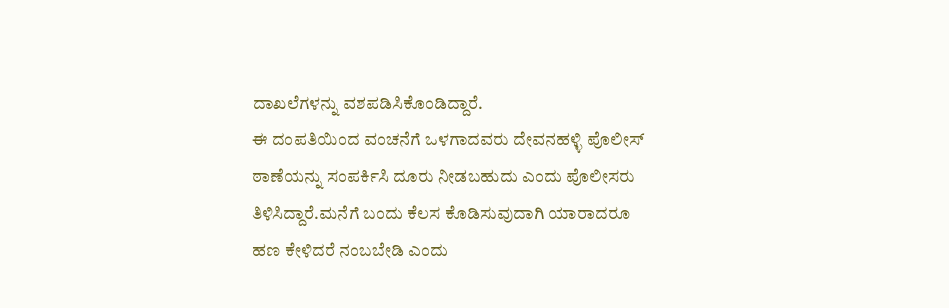ದಾಖಲೆಗಳನ್ನು ವಶಪಡಿಸಿಕೊಂಡಿದ್ದಾರೆ.
ಈ ದಂಪತಿಯಿಂದ ವಂಚನೆಗೆ ಒಳಗಾದವರು ದೇವನಹಳ್ಳಿ ಪೊಲೀಸ್ ಠಾಣೆಯನ್ನು ಸಂಪರ್ಕಿಸಿ ದೂರು ನೀಡಬಹುದು ಎಂದು ಪೊಲೀಸರು ತಿಳಿಸಿದ್ದಾರೆ.ಮನೆಗೆ ಬಂದು ಕೆಲಸ ಕೊಡಿಸುವುದಾಗಿ ಯಾರಾದರೂ ಹಣ ಕೇಳಿದರೆ ನಂಬಬೇಡಿ ಎಂದು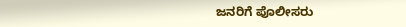ಜನರಿಗೆ ಪೊಲೀಸರು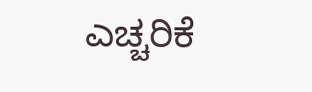ಎಚ್ಚರಿಕೆ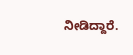ನೀಡಿದ್ದಾರೆ.